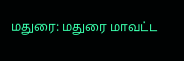மதுரை: மதுரை மாவட்ட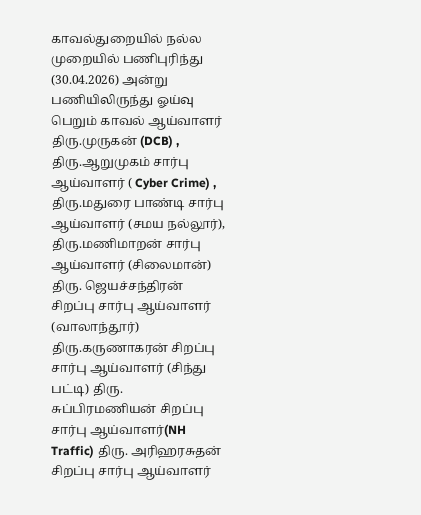காவல்துறையில் நல்ல முறையில் பணிபுரிந்து (30.04.2026) அன்று பணியிலிருந்து ஓய்வு பெறும் காவல் ஆய்வாளர் திரு.முருகன் (DCB) , திரு.ஆறுமுகம் சார்பு ஆய்வாளர் ( Cyber Crime) , திரு.மதுரை பாண்டி சார்பு ஆய்வாளர் (சமய நல்லூர்), திரு.மணிமாறன் சார்பு ஆய்வாளர் (சிலைமான்) திரு. ஜெயச்சந்திரன் சிறப்பு சார்பு ஆய்வாளர் (வாலாந்தூர்) திரு.கருணாகரன் சிறப்பு சார்பு ஆய்வாளர் (சிந்து பட்டி) திரு. சுப்பிரமணியன் சிறப்பு சார்பு ஆய்வாளர்(NH Traffic) திரு. அரிஹரசுதன் சிறப்பு சார்பு ஆய்வாளர்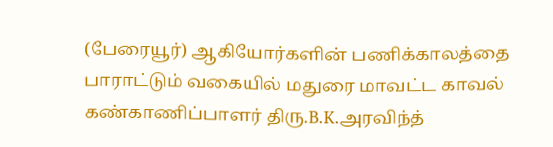(பேரையூர்) ஆகியோர்களின் பணிக்காலத்தை பாராட்டும் வகையில் மதுரை மாவட்ட காவல் கண்காணிப்பாளர் திரு.B.K.அரவிந்த்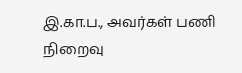இ.கா.ப., அவர்கள் பணி நிறைவு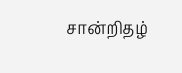சான்றிதழ்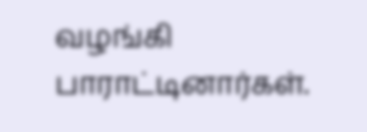வழங்கி பாராட்டினார்கள்.